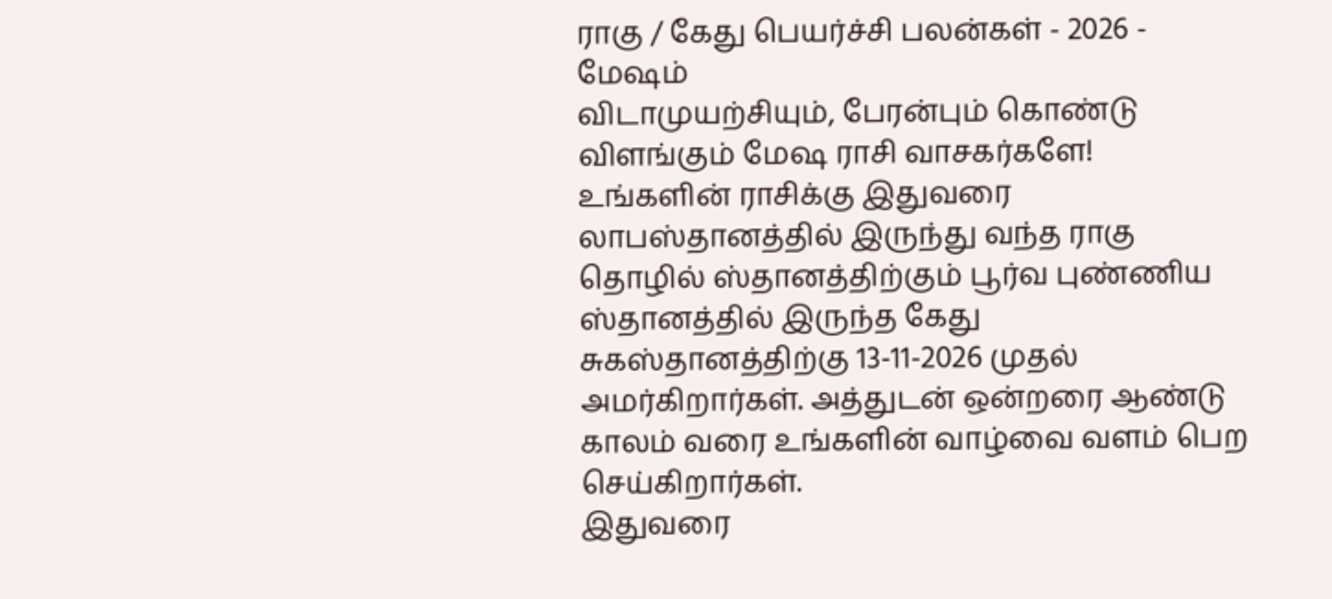ராகு / கேது பெயர்ச்சி பலன்கள் - 2026 - மேஷம்
விடாமுயற்சியும், பேரன்பும் கொண்டு விளங்கும் மேஷ ராசி வாசகர்களே!
உங்களின் ராசிக்கு இதுவரை லாபஸ்தானத்தில் இருந்து வந்த ராகு தொழில் ஸ்தானத்திற்கும் பூர்வ புண்ணிய ஸ்தானத்தில் இருந்த கேது சுகஸ்தானத்திற்கு 13-11-2026 முதல் அமர்கிறார்கள். அத்துடன் ஒன்றரை ஆண்டு காலம் வரை உங்களின் வாழ்வை வளம் பெற செய்கிறார்கள்.
இதுவரை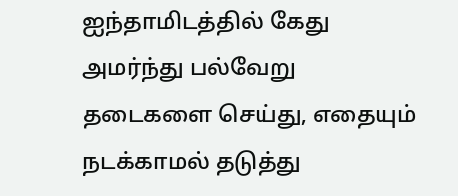ஐந்தாமிடத்தில் கேது அமர்ந்து பல்வேறு தடைகளை செய்து, எதையும் நடக்காமல் தடுத்து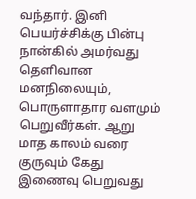வந்தார். இனி பெயர்ச்சிக்கு பின்பு நான்கில் அமர்வது தெளிவான மனநிலையும், பொருளாதார வளமும் பெறுவீர்கள். ஆறு மாத காலம் வரை குருவும் கேது இணைவு பெறுவது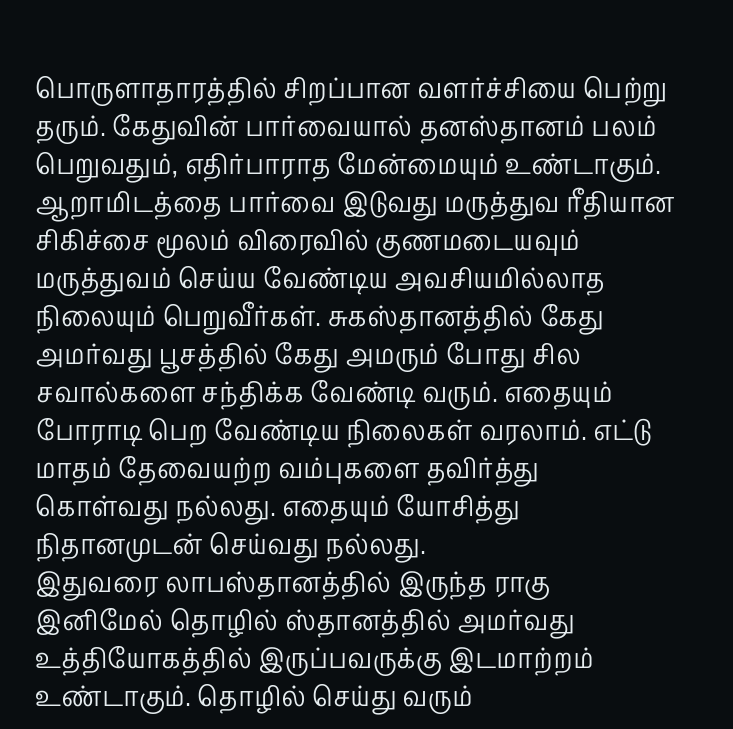பொருளாதாரத்தில் சிறப்பான வளர்ச்சியை பெற்று தரும். கேதுவின் பார்வையால் தனஸ்தானம் பலம் பெறுவதும், எதிர்பாராத மேன்மையும் உண்டாகும்.
ஆறாமிடத்தை பார்வை இடுவது மருத்துவ ரீதியான சிகிச்சை மூலம் விரைவில் குணமடையவும் மருத்துவம் செய்ய வேண்டிய அவசியமில்லாத நிலையும் பெறுவீர்கள். சுகஸ்தானத்தில் கேது அமர்வது பூசத்தில் கேது அமரும் போது சில சவால்களை சந்திக்க வேண்டி வரும். எதையும் போராடி பெற வேண்டிய நிலைகள் வரலாம். எட்டு மாதம் தேவையற்ற வம்புகளை தவிர்த்து கொள்வது நல்லது. எதையும் யோசித்து நிதானமுடன் செய்வது நல்லது.
இதுவரை லாபஸ்தானத்தில் இருந்த ராகு இனிமேல் தொழில் ஸ்தானத்தில் அமர்வது உத்தியோகத்தில் இருப்பவருக்கு இடமாற்றம் உண்டாகும். தொழில் செய்து வரும்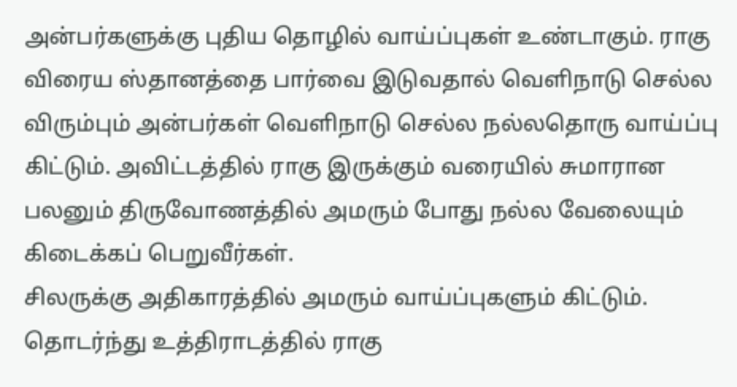அன்பர்களுக்கு புதிய தொழில் வாய்ப்புகள் உண்டாகும். ராகு விரைய ஸ்தானத்தை பார்வை இடுவதால் வெளிநாடு செல்ல விரும்பும் அன்பர்கள் வெளிநாடு செல்ல நல்லதொரு வாய்ப்பு கிட்டும். அவிட்டத்தில் ராகு இருக்கும் வரையில் சுமாரான பலனும் திருவோணத்தில் அமரும் போது நல்ல வேலையும் கிடைக்கப் பெறுவீர்கள்.
சிலருக்கு அதிகாரத்தில் அமரும் வாய்ப்புகளும் கிட்டும். தொடர்ந்து உத்திராடத்தில் ராகு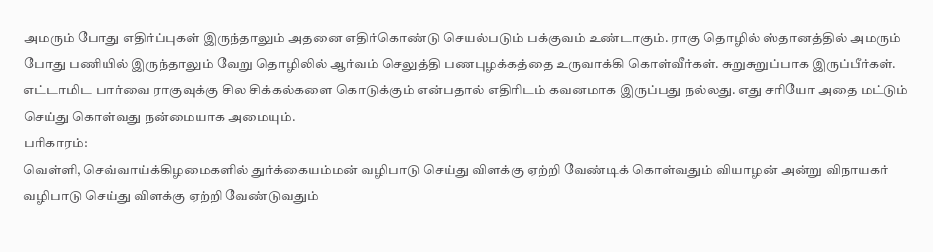அமரும் போது எதிர்ப்புகள் இருந்தாலும் அதனை எதிர்கொண்டு செயல்படும் பக்குவம் உண்டாகும். ராகு தொழில் ஸ்தானத்தில் அமரும் போது பணியில் இருந்தாலும் வேறு தொழிலில் ஆர்வம் செலுத்தி பணபுழக்கத்தை உருவாக்கி கொள்வீர்கள். சுறுசுறுப்பாக இருப்பீர்கள். எட்டாமிட பார்வை ராகுவுக்கு சில சிக்கல்களை கொடுக்கும் என்பதால் எதிரிடம் கவனமாக இருப்பது நல்லது. எது சரியோ அதை மட்டும் செய்து கொள்வது நன்மையாக அமையும்.
பரிகாரம்:
வெள்ளி, செவ்வாய்க்கிழமைகளில் துர்க்கையம்மன் வழிபாடு செய்து விளக்கு ஏற்றி வேண்டிக் கொள்வதும் வியாழன் அன்று விநாயகர் வழிபாடு செய்து விளக்கு ஏற்றி வேண்டுவதும்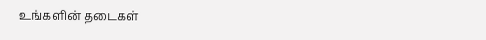உங்களின் தடைகள்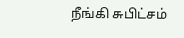நீங்கி சுபிட்சம்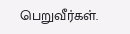பெறுவீர்கள்.